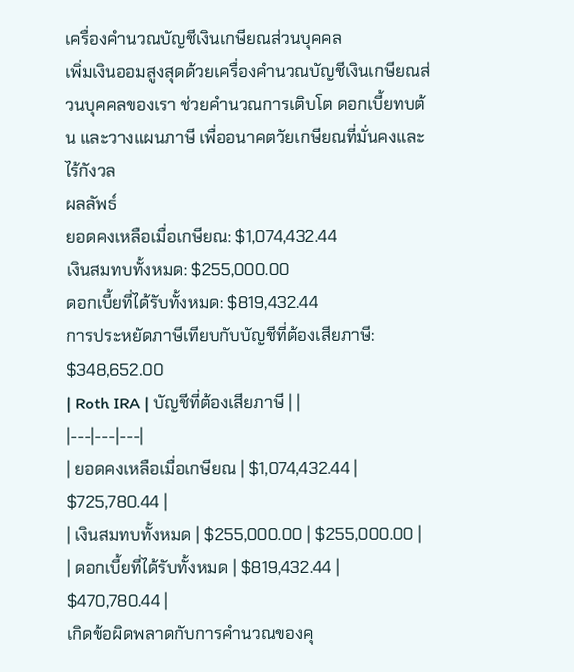เครื่องคำนวณบัญชีเงินเกษียณส่วนบุคคล
เพิ่มเงินออมสูงสุดด้วยเครื่องคำนวณบัญชีเงินเกษียณส่วนบุคคลของเรา ช่วยคำนวณการเติบโต ดอกเบี้ยทบต้น และวางแผนภาษี เพื่ออนาคตวัยเกษียณที่มั่นคงและไร้กังวล
ผลลัพธ์
ยอดคงเหลือเมื่อเกษียณ: $1,074,432.44
เงินสมทบทั้งหมด: $255,000.00
ดอกเบี้ยที่ได้รับทั้งหมด: $819,432.44
การประหยัดภาษีเทียบกับบัญชีที่ต้องเสียภาษี: $348,652.00
| Roth IRA | บัญชีที่ต้องเสียภาษี | |
|---|---|---|
| ยอดคงเหลือเมื่อเกษียณ | $1,074,432.44 | $725,780.44 |
| เงินสมทบทั้งหมด | $255,000.00 | $255,000.00 |
| ดอกเบี้ยที่ได้รับทั้งหมด | $819,432.44 | $470,780.44 |
เกิดข้อผิดพลาดกับการคำนวณของคุ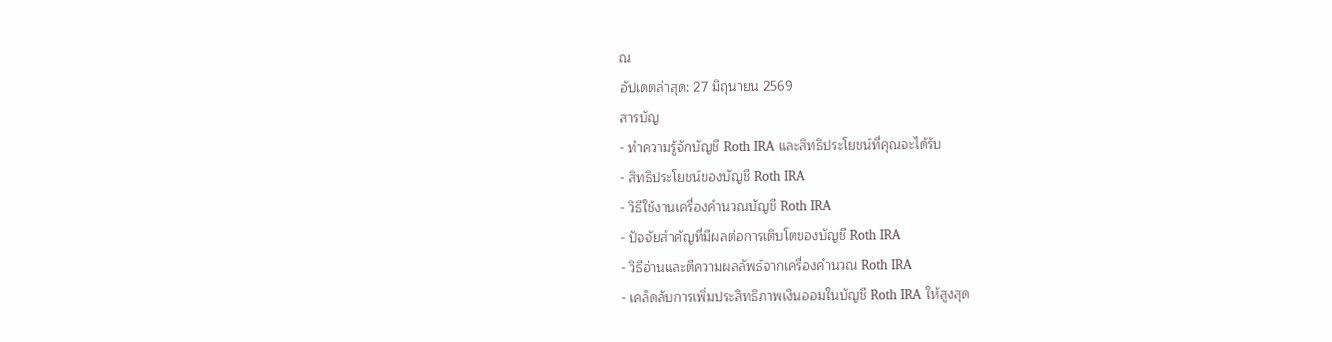ณ
อัปเดตล่าสุด: 27 มิถุนายน 2569
สารบัญ
- ทำความรู้จักบัญชี Roth IRA และสิทธิประโยชน์ที่คุณจะได้รับ
- สิทธิประโยชน์ของบัญชี Roth IRA
- วิธีใช้งานเครื่องคำนวณบัญชี Roth IRA
- ปัจจัยสำคัญที่มีผลต่อการเติบโตของบัญชี Roth IRA
- วิธีอ่านและตีความผลลัพธ์จากเครื่องคำนวณ Roth IRA
- เคล็ดลับการเพิ่มประสิทธิภาพเงินออมในบัญชี Roth IRA ให้สูงสุด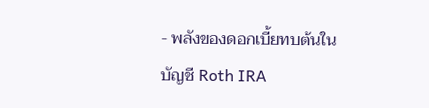- พลังของดอกเบี้ยทบต้นในบัญชี Roth IRA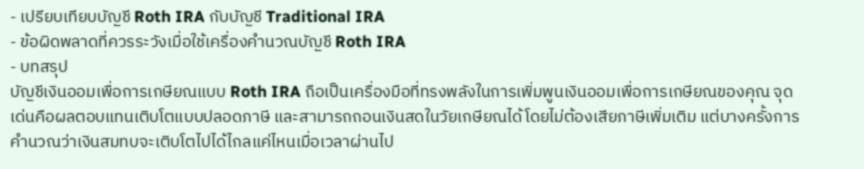- เปรียบเทียบบัญชี Roth IRA กับบัญชี Traditional IRA
- ข้อผิดพลาดที่ควรระวังเมื่อใช้เครื่องคำนวณบัญชี Roth IRA
- บทสรุป
บัญชีเงินออมเพื่อการเกษียณแบบ Roth IRA ถือเป็นเครื่องมือที่ทรงพลังในการเพิ่มพูนเงินออมเพื่อการเกษียณของคุณ จุดเด่นคือผลตอบแทนเติบโตแบบปลอดภาษี และสามารถถอนเงินสดในวัยเกษียณได้โดยไม่ต้องเสียภาษีเพิ่มเติม แต่บางครั้งการคำนวณว่าเงินสมทบจะเติบโตไปได้ไกลแค่ไหนเมื่อเวลาผ่านไป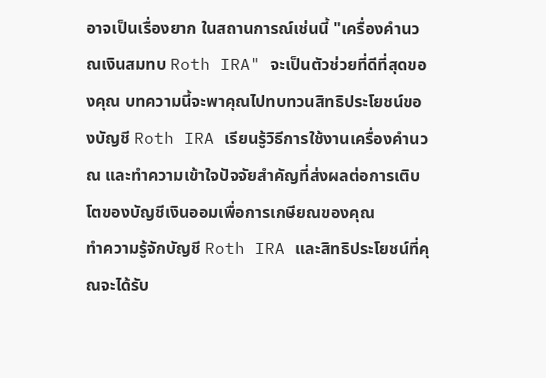อาจเป็นเรื่องยาก ในสถานการณ์เช่นนี้ "เครื่องคำนวณเงินสมทบ Roth IRA" จะเป็นตัวช่วยที่ดีที่สุดของคุณ บทความนี้จะพาคุณไปทบทวนสิทธิประโยชน์ของบัญชี Roth IRA เรียนรู้วิธีการใช้งานเครื่องคำนวณ และทำความเข้าใจปัจจัยสำคัญที่ส่งผลต่อการเติบโตของบัญชีเงินออมเพื่อการเกษียณของคุณ
ทำความรู้จักบัญชี Roth IRA และสิทธิประโยชน์ที่คุณจะได้รับ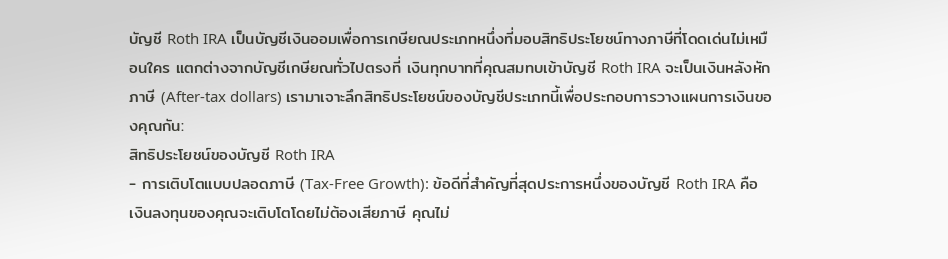บัญชี Roth IRA เป็นบัญชีเงินออมเพื่อการเกษียณประเภทหนึ่งที่มอบสิทธิประโยชน์ทางภาษีที่โดดเด่นไม่เหมือนใคร แตกต่างจากบัญชีเกษียณทั่วไปตรงที่ เงินทุกบาทที่คุณสมทบเข้าบัญชี Roth IRA จะเป็นเงินหลังหักภาษี (After-tax dollars) เรามาเจาะลึกสิทธิประโยชน์ของบัญชีประเภทนี้เพื่อประกอบการวางแผนการเงินของคุณกัน:
สิทธิประโยชน์ของบัญชี Roth IRA
- การเติบโตแบบปลอดภาษี (Tax-Free Growth): ข้อดีที่สำคัญที่สุดประการหนึ่งของบัญชี Roth IRA คือเงินลงทุนของคุณจะเติบโตโดยไม่ต้องเสียภาษี คุณไม่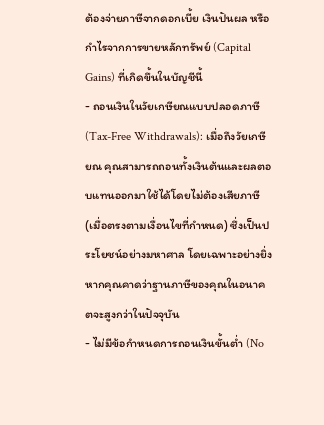ต้องจ่ายภาษีจากดอกเบี้ย เงินปันผล หรือกำไรจากการขายหลักทรัพย์ (Capital Gains) ที่เกิดขึ้นในบัญชีนี้
- ถอนเงินในวัยเกษียณแบบปลอดภาษี (Tax-Free Withdrawals): เมื่อถึงวัยเกษียณ คุณสามารถถอนทั้งเงินต้นและผลตอบแทนออกมาใช้ได้โดยไม่ต้องเสียภาษี (เมื่อตรงตามเงื่อนไขที่กำหนด) ซึ่งเป็นประโยชน์อย่างมหาศาล โดยเฉพาะอย่างยิ่งหากคุณคาดว่าฐานภาษีของคุณในอนาคตจะสูงกว่าในปัจจุบัน
- ไม่มีข้อกำหนดการถอนเงินขั้นต่ำ (No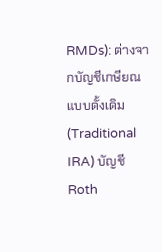RMDs): ต่างจากบัญชีเกษียณแบบดั้งเดิม (Traditional IRA) บัญชี Roth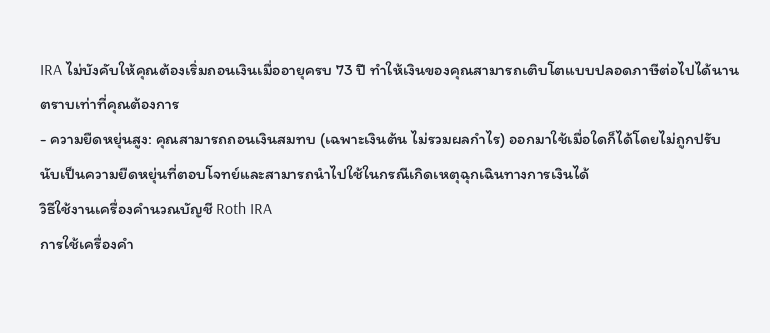IRA ไม่บังคับให้คุณต้องเริ่มถอนเงินเมื่ออายุครบ 73 ปี ทำให้เงินของคุณสามารถเติบโตแบบปลอดภาษีต่อไปได้นานตราบเท่าที่คุณต้องการ
- ความยืดหยุ่นสูง: คุณสามารถถอนเงินสมทบ (เฉพาะเงินต้น ไม่รวมผลกำไร) ออกมาใช้เมื่อใดก็ได้โดยไม่ถูกปรับ นับเป็นความยืดหยุ่นที่ตอบโจทย์และสามารถนำไปใช้ในกรณีเกิดเหตุฉุกเฉินทางการเงินได้
วิธีใช้งานเครื่องคำนวณบัญชี Roth IRA
การใช้เครื่องคำ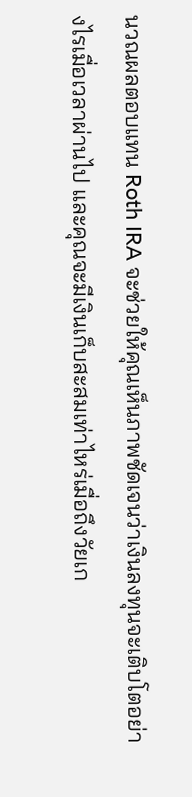นวณผลตอบแทน Roth IRA จะช่วยให้คุณเห็นภาพชัดเจนว่าเงินลงทุนจะเติบโตอย่างไรเมื่อเวลาผ่านไป และคุณจะมีเงินเก็บสะสมเท่าไหร่เมื่อถึงวัยเก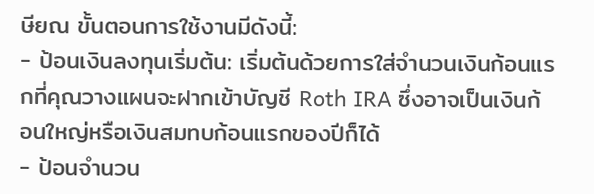ษียณ ขั้นตอนการใช้งานมีดังนี้:
- ป้อนเงินลงทุนเริ่มต้น: เริ่มต้นด้วยการใส่จำนวนเงินก้อนแรกที่คุณวางแผนจะฝากเข้าบัญชี Roth IRA ซึ่งอาจเป็นเงินก้อนใหญ่หรือเงินสมทบก้อนแรกของปีก็ได้
- ป้อนจำนวน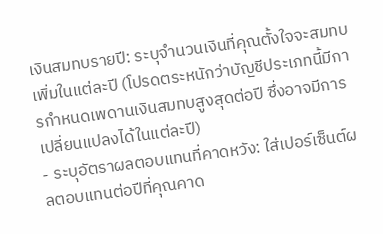เงินสมทบรายปี: ระบุจำนวนเงินที่คุณตั้งใจจะสมทบเพิ่มในแต่ละปี (โปรดตระหนักว่าบัญชีประเภทนี้มีการกำหนดเพดานเงินสมทบสูงสุดต่อปี ซึ่งอาจมีการเปลี่ยนแปลงได้ในแต่ละปี)
- ระบุอัตราผลตอบแทนที่คาดหวัง: ใส่เปอร์เซ็นต์ผลตอบแทนต่อปีที่คุณคาด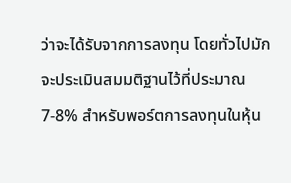ว่าจะได้รับจากการลงทุน โดยทั่วไปมักจะประเมินสมมติฐานไว้ที่ประมาณ 7-8% สำหรับพอร์ตการลงทุนในหุ้น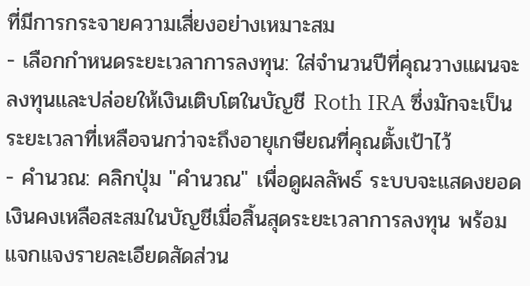ที่มีการกระจายความเสี่ยงอย่างเหมาะสม
- เลือกกำหนดระยะเวลาการลงทุน: ใส่จำนวนปีที่คุณวางแผนจะลงทุนและปล่อยให้เงินเติบโตในบัญชี Roth IRA ซึ่งมักจะเป็นระยะเวลาที่เหลือจนกว่าจะถึงอายุเกษียณที่คุณตั้งเป้าไว้
- คำนวณ: คลิกปุ่ม "คำนวณ" เพื่อดูผลลัพธ์ ระบบจะแสดงยอดเงินคงเหลือสะสมในบัญชีเมื่อสิ้นสุดระยะเวลาการลงทุน พร้อมแจกแจงรายละเอียดสัดส่วน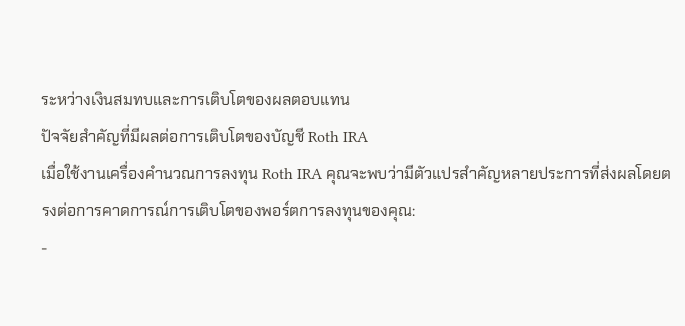ระหว่างเงินสมทบและการเติบโตของผลตอบแทน
ปัจจัยสำคัญที่มีผลต่อการเติบโตของบัญชี Roth IRA
เมื่อใช้งานเครื่องคำนวณการลงทุน Roth IRA คุณจะพบว่ามีตัวแปรสำคัญหลายประการที่ส่งผลโดยตรงต่อการคาดการณ์การเติบโตของพอร์ตการลงทุนของคุณ:
-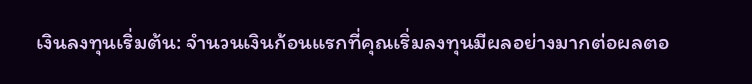เงินลงทุนเริ่มต้น: จำนวนเงินก้อนแรกที่คุณเริ่มลงทุนมีผลอย่างมากต่อผลตอ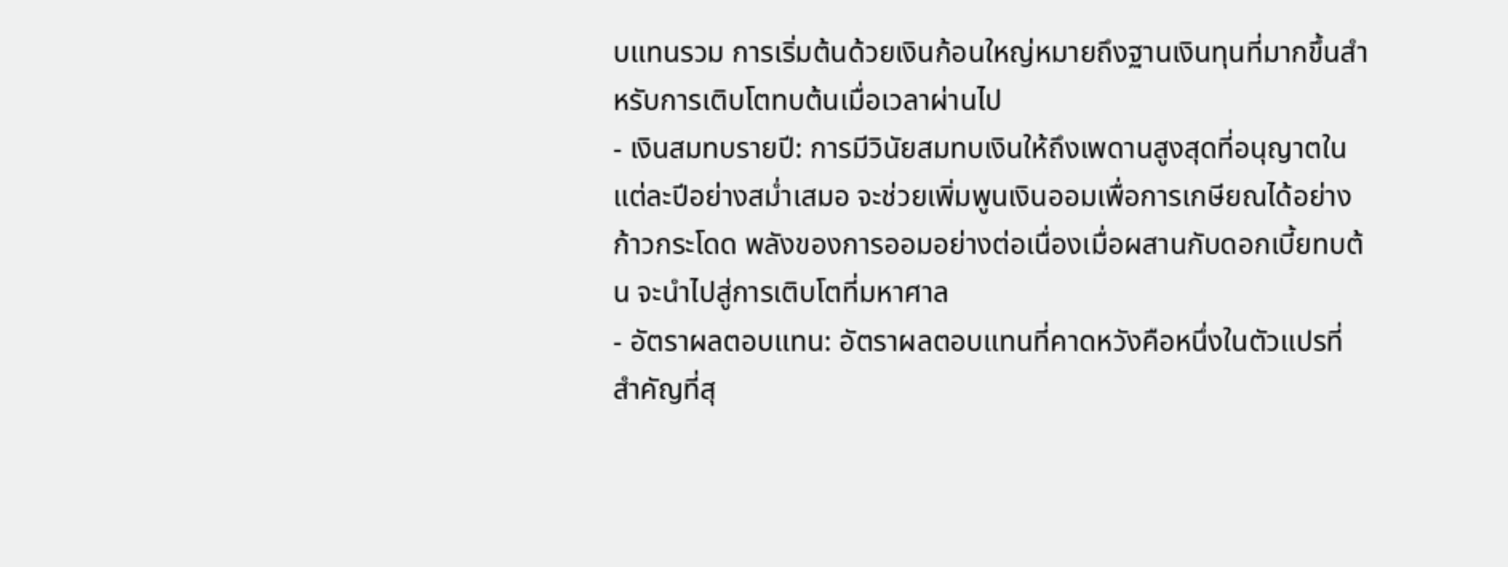บแทนรวม การเริ่มต้นด้วยเงินก้อนใหญ่หมายถึงฐานเงินทุนที่มากขึ้นสำหรับการเติบโตทบต้นเมื่อเวลาผ่านไป
- เงินสมทบรายปี: การมีวินัยสมทบเงินให้ถึงเพดานสูงสุดที่อนุญาตในแต่ละปีอย่างสม่ำเสมอ จะช่วยเพิ่มพูนเงินออมเพื่อการเกษียณได้อย่างก้าวกระโดด พลังของการออมอย่างต่อเนื่องเมื่อผสานกับดอกเบี้ยทบต้น จะนำไปสู่การเติบโตที่มหาศาล
- อัตราผลตอบแทน: อัตราผลตอบแทนที่คาดหวังคือหนึ่งในตัวแปรที่สำคัญที่สุ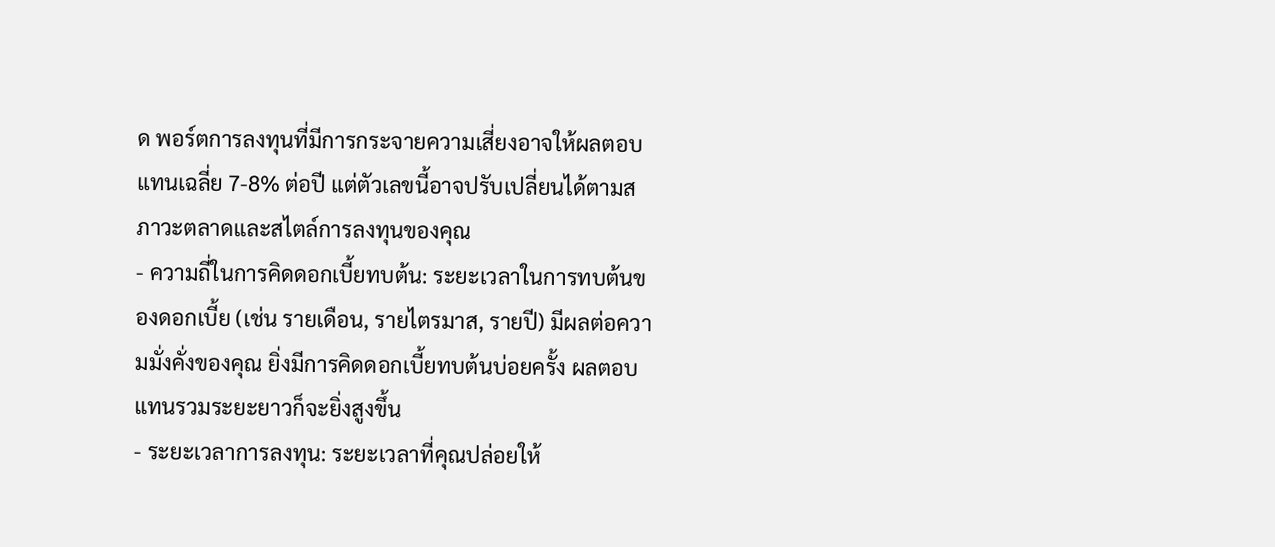ด พอร์ตการลงทุนที่มีการกระจายความเสี่ยงอาจให้ผลตอบแทนเฉลี่ย 7-8% ต่อปี แต่ตัวเลขนี้อาจปรับเปลี่ยนได้ตามสภาวะตลาดและสไตล์การลงทุนของคุณ
- ความถี่ในการคิดดอกเบี้ยทบต้น: ระยะเวลาในการทบต้นของดอกเบี้ย (เช่น รายเดือน, รายไตรมาส, รายปี) มีผลต่อความมั่งคั่งของคุณ ยิ่งมีการคิดดอกเบี้ยทบต้นบ่อยครั้ง ผลตอบแทนรวมระยะยาวก็จะยิ่งสูงขึ้น
- ระยะเวลาการลงทุน: ระยะเวลาที่คุณปล่อยให้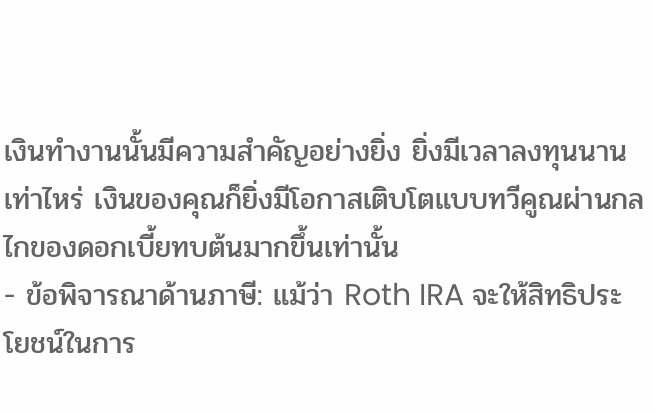เงินทำงานนั้นมีความสำคัญอย่างยิ่ง ยิ่งมีเวลาลงทุนนานเท่าไหร่ เงินของคุณก็ยิ่งมีโอกาสเติบโตแบบทวีคูณผ่านกลไกของดอกเบี้ยทบต้นมากขึ้นเท่านั้น
- ข้อพิจารณาด้านภาษี: แม้ว่า Roth IRA จะให้สิทธิประโยชน์ในการ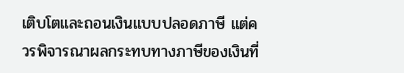เติบโตและถอนเงินแบบปลอดภาษี แต่ควรพิจารณาผลกระทบทางภาษีของเงินที่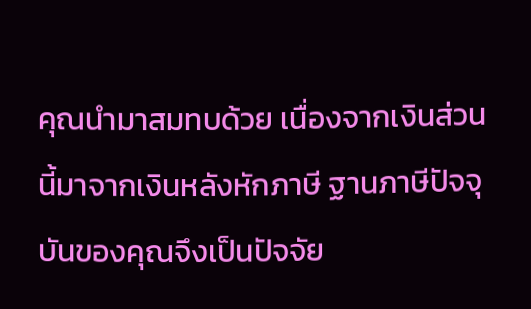คุณนำมาสมทบด้วย เนื่องจากเงินส่วนนี้มาจากเงินหลังหักภาษี ฐานภาษีปัจจุบันของคุณจึงเป็นปัจจัย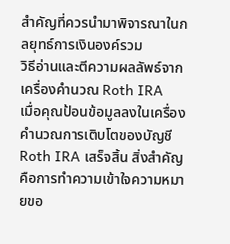สำคัญที่ควรนำมาพิจารณาในกลยุทธ์การเงินองค์รวม
วิธีอ่านและตีความผลลัพธ์จากเครื่องคำนวณ Roth IRA
เมื่อคุณป้อนข้อมูลลงในเครื่องคำนวณการเติบโตของบัญชี Roth IRA เสร็จสิ้น สิ่งสำคัญคือการทำความเข้าใจความหมายขอ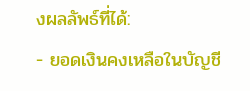งผลลัพธ์ที่ได้:
- ยอดเงินคงเหลือในบัญชี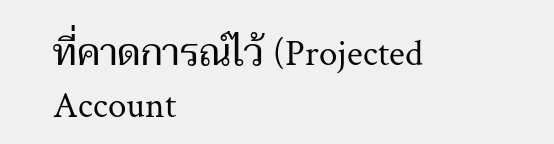ที่คาดการณ์ไว้ (Projected Account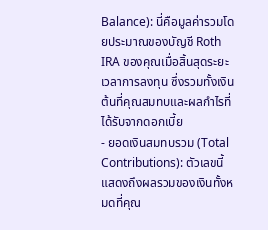Balance): นี่คือมูลค่ารวมโดยประมาณของบัญชี Roth IRA ของคุณเมื่อสิ้นสุดระยะเวลาการลงทุน ซึ่งรวมทั้งเงินต้นที่คุณสมทบและผลกำไรที่ได้รับจากดอกเบี้ย
- ยอดเงินสมทบรวม (Total Contributions): ตัวเลขนี้แสดงถึงผลรวมของเงินทั้งหมดที่คุณ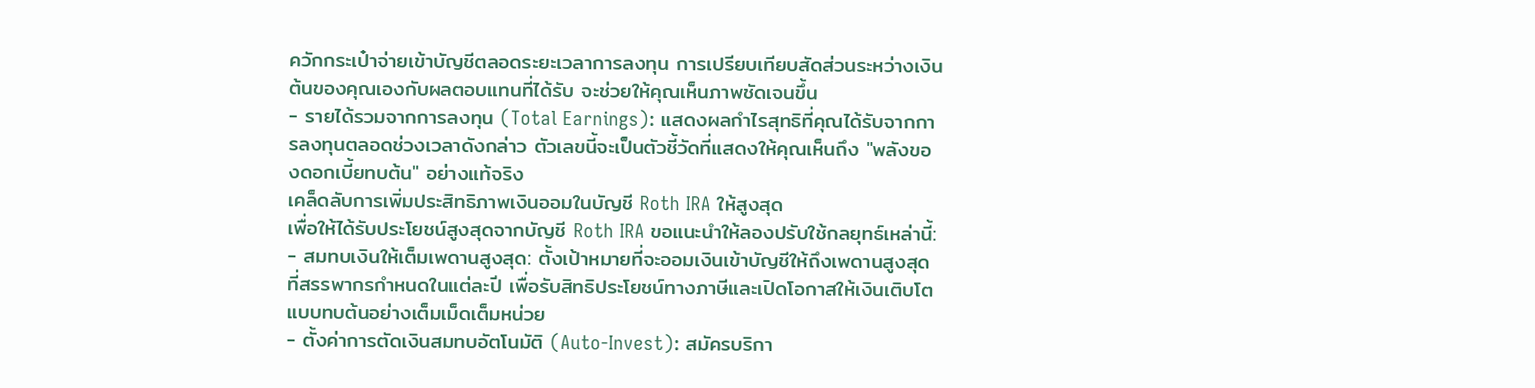ควักกระเป๋าจ่ายเข้าบัญชีตลอดระยะเวลาการลงทุน การเปรียบเทียบสัดส่วนระหว่างเงินต้นของคุณเองกับผลตอบแทนที่ได้รับ จะช่วยให้คุณเห็นภาพชัดเจนขึ้น
- รายได้รวมจากการลงทุน (Total Earnings): แสดงผลกำไรสุทธิที่คุณได้รับจากการลงทุนตลอดช่วงเวลาดังกล่าว ตัวเลขนี้จะเป็นตัวชี้วัดที่แสดงให้คุณเห็นถึง "พลังของดอกเบี้ยทบต้น" อย่างแท้จริง
เคล็ดลับการเพิ่มประสิทธิภาพเงินออมในบัญชี Roth IRA ให้สูงสุด
เพื่อให้ได้รับประโยชน์สูงสุดจากบัญชี Roth IRA ขอแนะนำให้ลองปรับใช้กลยุทธ์เหล่านี้:
- สมทบเงินให้เต็มเพดานสูงสุด: ตั้งเป้าหมายที่จะออมเงินเข้าบัญชีให้ถึงเพดานสูงสุดที่สรรพากรกำหนดในแต่ละปี เพื่อรับสิทธิประโยชน์ทางภาษีและเปิดโอกาสให้เงินเติบโตแบบทบต้นอย่างเต็มเม็ดเต็มหน่วย
- ตั้งค่าการตัดเงินสมทบอัตโนมัติ (Auto-Invest): สมัครบริกา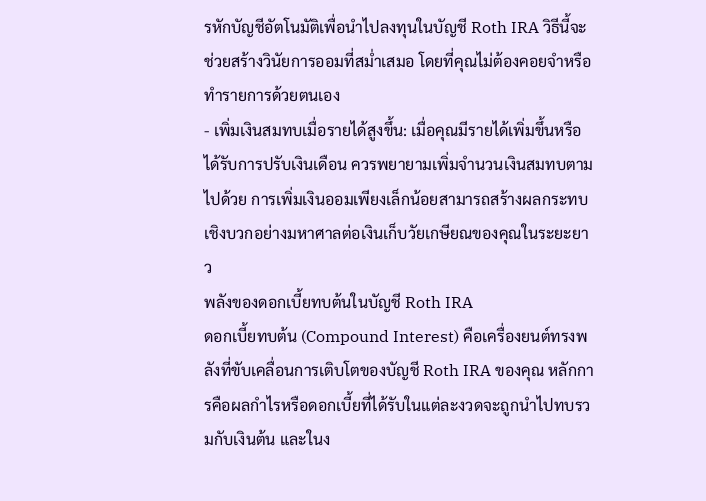รหักบัญชีอัตโนมัติเพื่อนำไปลงทุนในบัญชี Roth IRA วิธีนี้จะช่วยสร้างวินัยการออมที่สม่ำเสมอ โดยที่คุณไม่ต้องคอยจำหรือทำรายการด้วยตนเอง
- เพิ่มเงินสมทบเมื่อรายได้สูงขึ้น: เมื่อคุณมีรายได้เพิ่มขึ้นหรือได้รับการปรับเงินเดือน ควรพยายามเพิ่มจำนวนเงินสมทบตามไปด้วย การเพิ่มเงินออมเพียงเล็กน้อยสามารถสร้างผลกระทบเชิงบวกอย่างมหาศาลต่อเงินเก็บวัยเกษียณของคุณในระยะยาว
พลังของดอกเบี้ยทบต้นในบัญชี Roth IRA
ดอกเบี้ยทบต้น (Compound Interest) คือเครื่องยนต์ทรงพลังที่ขับเคลื่อนการเติบโตของบัญชี Roth IRA ของคุณ หลักการคือผลกำไรหรือดอกเบี้ยที่ได้รับในแต่ละงวดจะถูกนำไปทบรวมกับเงินต้น และในง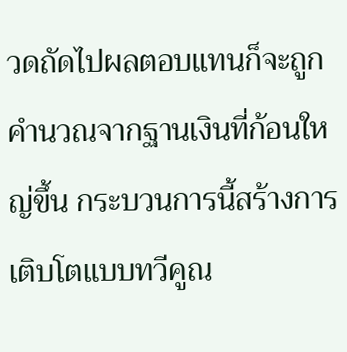วดถัดไปผลตอบแทนก็จะถูกคำนวณจากฐานเงินที่ก้อนใหญ่ขึ้น กระบวนการนี้สร้างการเติบโตแบบทวีคูณ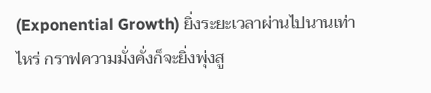(Exponential Growth) ยิ่งระยะเวลาผ่านไปนานเท่าไหร่ กราฟความมั่งคั่งก็จะยิ่งพุ่งสู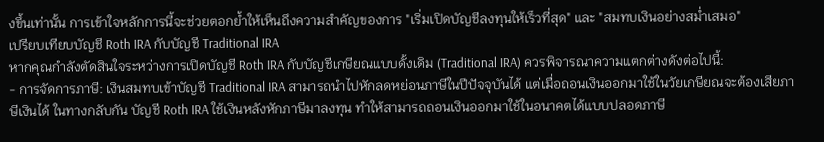งขึ้นเท่านั้น การเข้าใจหลักการนี้จะช่วยตอกย้ำให้เห็นถึงความสำคัญของการ "เริ่มเปิดบัญชีลงทุนให้เร็วที่สุด" และ "สมทบเงินอย่างสม่ำเสมอ"
เปรียบเทียบบัญชี Roth IRA กับบัญชี Traditional IRA
หากคุณกำลังตัดสินใจระหว่างการเปิดบัญชี Roth IRA กับบัญชีเกษียณแบบดั้งเดิม (Traditional IRA) ควรพิจารณาความแตกต่างดังต่อไปนี้:
- การจัดการภาษี: เงินสมทบเข้าบัญชี Traditional IRA สามารถนำไปหักลดหย่อนภาษีในปีปัจจุบันได้ แต่เมื่อถอนเงินออกมาใช้ในวัยเกษียณจะต้องเสียภาษีเงินได้ ในทางกลับกัน บัญชี Roth IRA ใช้เงินหลังหักภาษีมาลงทุน ทำให้สามารถถอนเงินออกมาใช้ในอนาคตได้แบบปลอดภาษี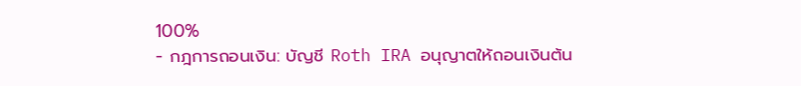100%
- กฎการถอนเงิน: บัญชี Roth IRA อนุญาตให้ถอนเงินต้น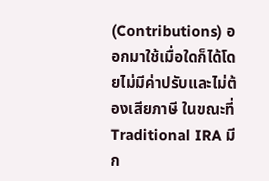(Contributions) ออกมาใช้เมื่อใดก็ได้โดยไม่มีค่าปรับและไม่ต้องเสียภาษี ในขณะที่ Traditional IRA มีก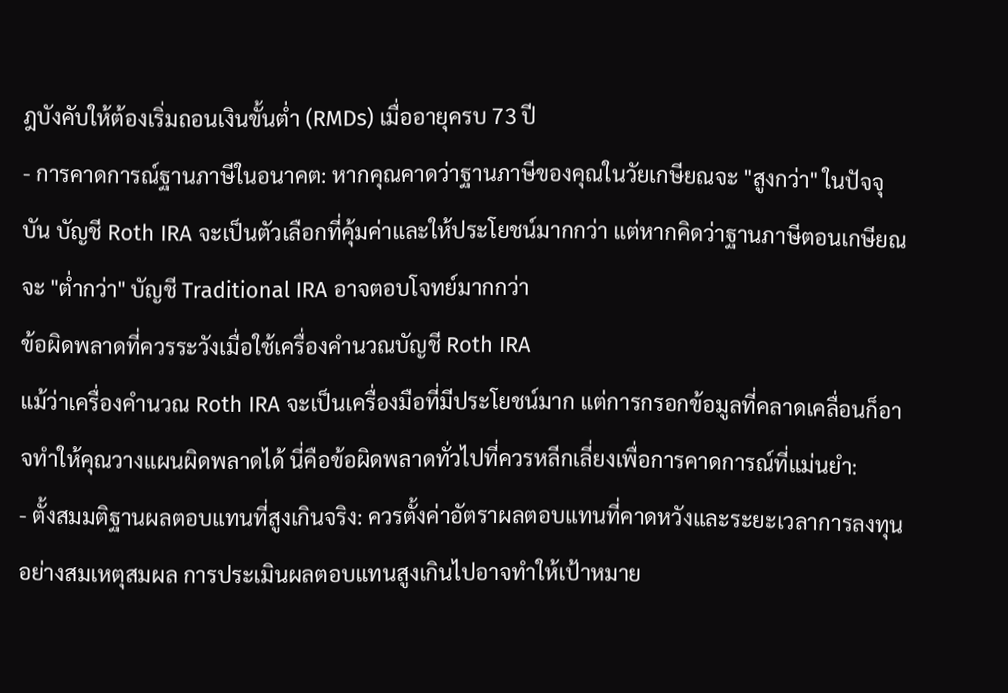ฎบังคับให้ต้องเริ่มถอนเงินขั้นต่ำ (RMDs) เมื่ออายุครบ 73 ปี
- การคาดการณ์ฐานภาษีในอนาคต: หากคุณคาดว่าฐานภาษีของคุณในวัยเกษียณจะ "สูงกว่า" ในปัจจุบัน บัญชี Roth IRA จะเป็นตัวเลือกที่คุ้มค่าและให้ประโยชน์มากกว่า แต่หากคิดว่าฐานภาษีตอนเกษียณจะ "ต่ำกว่า" บัญชี Traditional IRA อาจตอบโจทย์มากกว่า
ข้อผิดพลาดที่ควรระวังเมื่อใช้เครื่องคำนวณบัญชี Roth IRA
แม้ว่าเครื่องคำนวณ Roth IRA จะเป็นเครื่องมือที่มีประโยชน์มาก แต่การกรอกข้อมูลที่คลาดเคลื่อนก็อาจทำให้คุณวางแผนผิดพลาดได้ นี่คือข้อผิดพลาดทั่วไปที่ควรหลีกเลี่ยงเพื่อการคาดการณ์ที่แม่นยำ:
- ตั้งสมมติฐานผลตอบแทนที่สูงเกินจริง: ควรตั้งค่าอัตราผลตอบแทนที่คาดหวังและระยะเวลาการลงทุนอย่างสมเหตุสมผล การประเมินผลตอบแทนสูงเกินไปอาจทำให้เป้าหมาย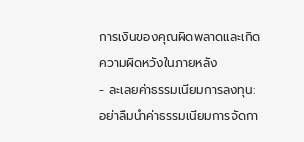การเงินของคุณผิดพลาดและเกิดความผิดหวังในภายหลัง
- ละเลยค่าธรรมเนียมการลงทุน: อย่าลืมนำค่าธรรมเนียมการจัดกา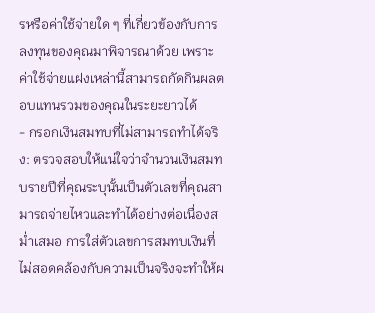รหรือค่าใช้จ่ายใด ๆ ที่เกี่ยวข้องกับการลงทุนของคุณมาพิจารณาด้วย เพราะค่าใช้จ่ายแฝงเหล่านี้สามารถกัดกินผลตอบแทนรวมของคุณในระยะยาวได้
- กรอกเงินสมทบที่ไม่สามารถทำได้จริง: ตรวจสอบให้แน่ใจว่าจำนวนเงินสมทบรายปีที่คุณระบุนั้นเป็นตัวเลขที่คุณสามารถจ่ายไหวและทำได้อย่างต่อเนื่องสม่ำเสมอ การใส่ตัวเลขการสมทบเงินที่ไม่สอดคล้องกับความเป็นจริงจะทำให้ผ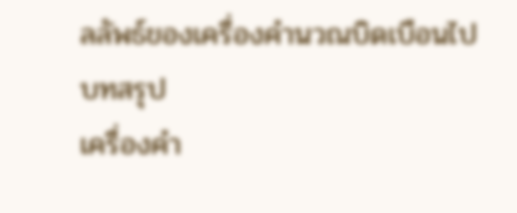ลลัพธ์ของเครื่องคำนวณบิดเบือนไป
บทสรุป
เครื่องคำ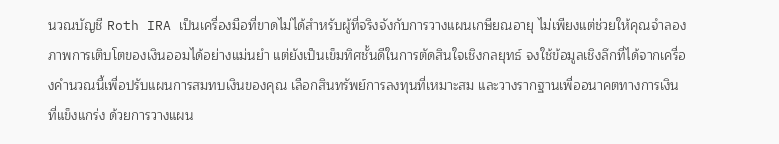นวณบัญชี Roth IRA เป็นเครื่องมือที่ขาดไม่ได้สำหรับผู้ที่จริงจังกับการวางแผนเกษียณอายุ ไม่เพียงแต่ช่วยให้คุณจำลองภาพการเติบโตของเงินออมได้อย่างแม่นยำ แต่ยังเป็นเข็มทิศชั้นดีในการตัดสินใจเชิงกลยุทธ์ จงใช้ข้อมูลเชิงลึกที่ได้จากเครื่องคำนวณนี้เพื่อปรับแผนการสมทบเงินของคุณ เลือกสินทรัพย์การลงทุนที่เหมาะสม และวางรากฐานเพื่ออนาคตทางการเงินที่แข็งแกร่ง ด้วยการวางแผน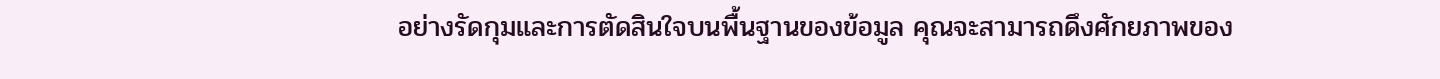อย่างรัดกุมและการตัดสินใจบนพื้นฐานของข้อมูล คุณจะสามารถดึงศักยภาพของ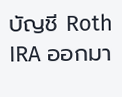บัญชี Roth IRA ออกมา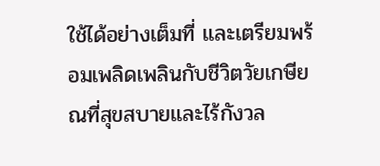ใช้ได้อย่างเต็มที่ และเตรียมพร้อมเพลิดเพลินกับชีวิตวัยเกษียณที่สุขสบายและไร้กังวล